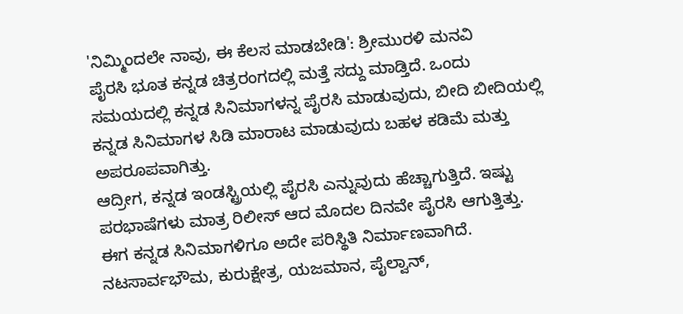'ನಿಮ್ಮಿಂದಲೇ ನಾವು, ಈ ಕೆಲಸ ಮಾಡಬೇಡಿ': ಶ್ರೀಮುರಳಿ ಮನವಿ
ಪೈರಸಿ ಭೂತ ಕನ್ನಡ ಚಿತ್ರರಂಗದಲ್ಲಿ ಮತ್ತೆ ಸದ್ದು ಮಾಡ್ತಿದೆ. ಒಂದು ಸಮಯದಲ್ಲಿ ಕನ್ನಡ ಸಿನಿಮಾಗಳನ್ನ ಪೈರಸಿ ಮಾಡುವುದು, ಬೀದಿ ಬೀದಿಯಲ್ಲಿ ಕನ್ನಡ ಸಿನಿಮಾಗಳ ಸಿಡಿ ಮಾರಾಟ ಮಾಡುವುದು ಬಹಳ ಕಡಿಮೆ ಮತ್ತು ಅಪರೂಪವಾಗಿತ್ತು.
ಆದ್ರೀಗ, ಕನ್ನಡ ಇಂಡಸ್ಟ್ರಿಯಲ್ಲಿ ಪೈರಸಿ ಎನ್ನುವುದು ಹೆಚ್ಚಾಗುತ್ತಿದೆ. ಇಷ್ಟು ಪರಭಾಷೆಗಳು ಮಾತ್ರ ರಿಲೀಸ್ ಆದ ಮೊದಲ ದಿನವೇ ಪೈರಸಿ ಆಗುತ್ತಿತ್ತು. ಈಗ ಕನ್ನಡ ಸಿನಿಮಾಗಳಿಗೂ ಅದೇ ಪರಿಸ್ಥಿತಿ ನಿರ್ಮಾಣವಾಗಿದೆ.
ನಟಸಾರ್ವಭೌಮ, ಕುರುಕ್ಷೇತ್ರ, ಯಜಮಾನ, ಪೈಲ್ವಾನ್,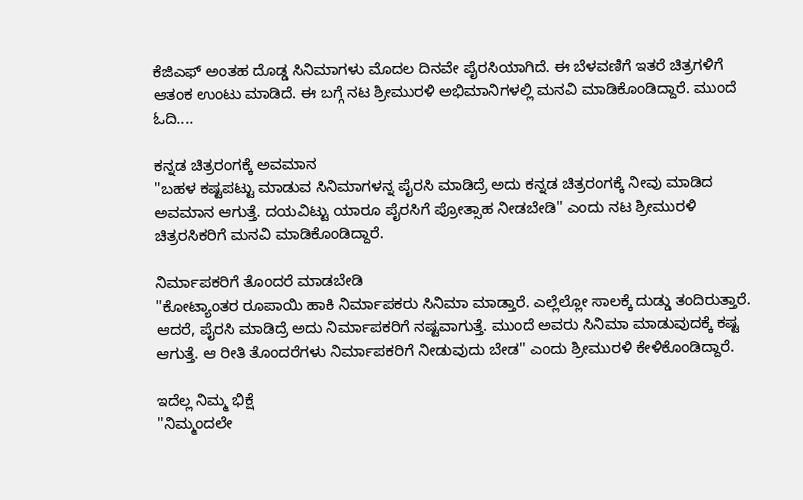ಕೆಜಿಎಫ್ ಅಂತಹ ದೊಡ್ಡ ಸಿನಿಮಾಗಳು ಮೊದಲ ದಿನವೇ ಪೈರಸಿಯಾಗಿದೆ. ಈ ಬೆಳವಣಿಗೆ ಇತರೆ ಚಿತ್ರಗಳಿಗೆ ಆತಂಕ ಉಂಟು ಮಾಡಿದೆ. ಈ ಬಗ್ಗೆ ನಟ ಶ್ರೀಮುರಳಿ ಅಭಿಮಾನಿಗಳಲ್ಲಿ ಮನವಿ ಮಾಡಿಕೊಂಡಿದ್ದಾರೆ. ಮುಂದೆ ಓದಿ....

ಕನ್ನಡ ಚಿತ್ರರಂಗಕ್ಕೆ ಅವಮಾನ
''ಬಹಳ ಕಷ್ಟಪಟ್ಟು ಮಾಡುವ ಸಿನಿಮಾಗಳನ್ನ ಪೈರಸಿ ಮಾಡಿದ್ರೆ ಅದು ಕನ್ನಡ ಚಿತ್ರರಂಗಕ್ಕೆ ನೀವು ಮಾಡಿದ ಅವಮಾನ ಆಗುತ್ತೆ. ದಯವಿಟ್ಟು ಯಾರೂ ಪೈರಸಿಗೆ ಪ್ರೋತ್ಸಾಹ ನೀಡಬೇಡಿ'' ಎಂದು ನಟ ಶ್ರೀಮುರಳಿ ಚಿತ್ರರಸಿಕರಿಗೆ ಮನವಿ ಮಾಡಿಕೊಂಡಿದ್ದಾರೆ.

ನಿರ್ಮಾಪಕರಿಗೆ ತೊಂದರೆ ಮಾಡಬೇಡಿ
''ಕೋಟ್ಯಾಂತರ ರೂಪಾಯಿ ಹಾಕಿ ನಿರ್ಮಾಪಕರು ಸಿನಿಮಾ ಮಾಡ್ತಾರೆ. ಎಲ್ಲೆಲ್ಲೋ ಸಾಲಕ್ಕೆ ದುಡ್ಡು ತಂದಿರುತ್ತಾರೆ. ಆದರೆ, ಪೈರಸಿ ಮಾಡಿದ್ರೆ ಅದು ನಿರ್ಮಾಪಕರಿಗೆ ನಷ್ಟವಾಗುತ್ತೆ. ಮುಂದೆ ಅವರು ಸಿನಿಮಾ ಮಾಡುವುದಕ್ಕೆ ಕಷ್ಟ ಆಗುತ್ತೆ. ಆ ರೀತಿ ತೊಂದರೆಗಳು ನಿರ್ಮಾಪಕರಿಗೆ ನೀಡುವುದು ಬೇಡ'' ಎಂದು ಶ್ರೀಮುರಳಿ ಕೇಳಿಕೊಂಡಿದ್ದಾರೆ.

ಇದೆಲ್ಲ ನಿಮ್ಮ ಭಿಕ್ಷೆ
''ನಿಮ್ಮಂದಲೇ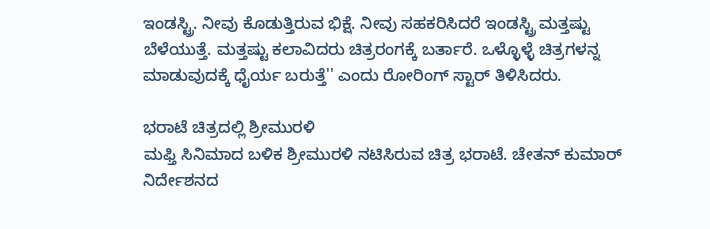ಇಂಡಸ್ಟ್ರಿ. ನೀವು ಕೊಡುತ್ತಿರುವ ಭಿಕ್ಷೆ. ನೀವು ಸಹಕರಿಸಿದರೆ ಇಂಡಸ್ಟ್ರಿ ಮತ್ತಷ್ಟು ಬೆಳೆಯುತ್ತೆ. ಮತ್ತಷ್ಟು ಕಲಾವಿದರು ಚಿತ್ರರಂಗಕ್ಕೆ ಬರ್ತಾರೆ. ಒಳ್ಳೊಳ್ಳೆ ಚಿತ್ರಗಳನ್ನ ಮಾಡುವುದಕ್ಕೆ ಧೈರ್ಯ ಬರುತ್ತೆ'' ಎಂದು ರೋರಿಂಗ್ ಸ್ಟಾರ್ ತಿಳಿಸಿದರು.

ಭರಾಟೆ ಚಿತ್ರದಲ್ಲಿ ಶ್ರೀಮುರಳಿ
ಮಫ್ತಿ ಸಿನಿಮಾದ ಬಳಿಕ ಶ್ರೀಮುರಳಿ ನಟಿಸಿರುವ ಚಿತ್ರ ಭರಾಟೆ. ಚೇತನ್ ಕುಮಾರ್ ನಿರ್ದೇಶನದ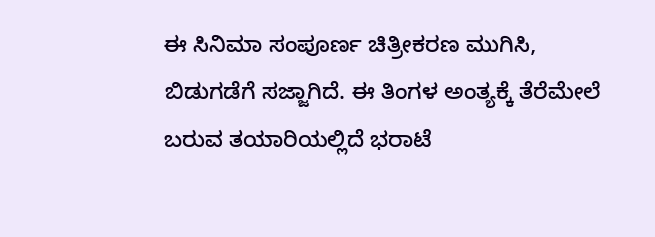ಈ ಸಿನಿಮಾ ಸಂಪೂರ್ಣ ಚಿತ್ರೀಕರಣ ಮುಗಿಸಿ, ಬಿಡುಗಡೆಗೆ ಸಜ್ಜಾಗಿದೆ. ಈ ತಿಂಗಳ ಅಂತ್ಯಕ್ಕೆ ತೆರೆಮೇಲೆ ಬರುವ ತಯಾರಿಯಲ್ಲಿದೆ ಭರಾಟೆ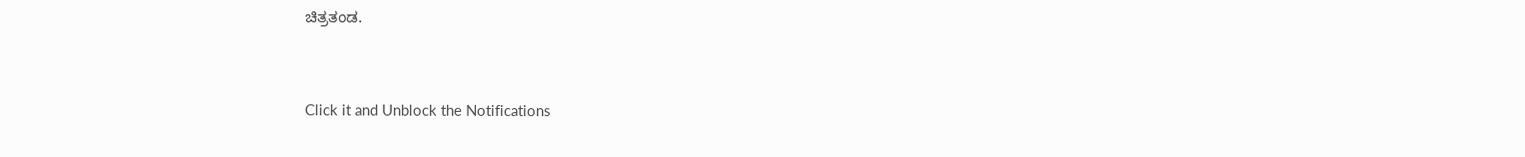ಚಿತ್ರತಂಡ.


Click it and Unblock the Notifications